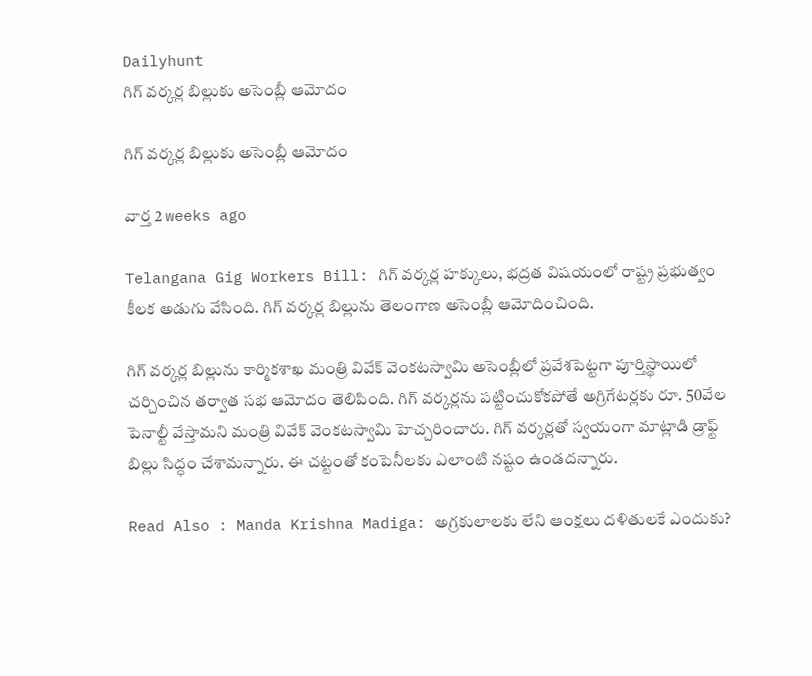Dailyhunt
గిగ్ వర్కర్ల బిల్లుకు అసెంబ్లీ ఆమోదం

గిగ్ వర్కర్ల బిల్లుకు అసెంబ్లీ ఆమోదం

వార్త 2 weeks ago

Telangana Gig Workers Bill: గిగ్ వర్కర్ల హక్కులు, భద్రత విషయంలో రాష్ట్ర ప్రభుత్వం కీలక అడుగు వేసింది. గిగ్ వర్కర్ల బిల్లును తెలంగాణ అసెంబ్లీ ఆమోదించింది.

గిగ్ వర్కర్ల బిల్లును కార్మికశాఖ మంత్రి వివేక్ వెంకటస్వామి అసెంబ్లీలో ప్రవేశపెట్టగా పూర్తిస్థాయిలో చర్చించిన తర్వాత సభ ఆమోదం తెలిపింది. గిగ్ వర్కర్లను పట్టించుకోకపోతే అగ్రిగేటర్లకు రూ. 50వేల పెనాల్టీ వేస్తామని మంత్రి వివేక్ వెంకటస్వామి హెచ్చరించారు. గిగ్ వర్కర్లతో స్వయంగా మాట్లాడి డ్రాఫ్ట్ బిల్లు సిద్ధం చేశామన్నారు. ఈ చట్టంతో కంపెనీలకు ఎలాంటి నష్టం ఉండదన్నారు.

Read Also : Manda Krishna Madiga: అగ్రకులాలకు లేని ఆంక్షలు దళితులకే ఎందుకు?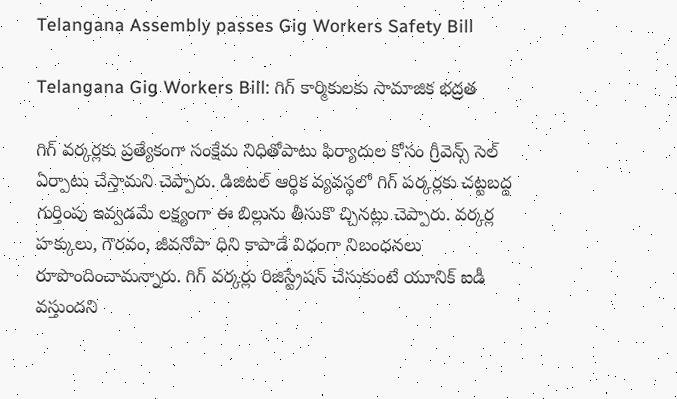Telangana Assembly passes Gig Workers Safety Bill

Telangana Gig Workers Bill: గిగ్ కార్మికులకు సామాజిక భద్రత

గిగ్ వర్కర్లకు ప్రత్యేకంగా సంక్షేమ నిధితోపాటు ఫిర్యాదుల కోసం గ్రీవెన్స్ సెల్ ఏర్పాటు చేస్తామని చెప్పారు. డిజిటల్ ఆర్థిక వ్యవస్థలో గిగ్ పర్కర్లకు చట్టబద్ద గుర్తింపు ఇవ్వడమే లక్ష్యంగా ఈ బిల్లును తీసుకొ చ్చినట్లు చెప్పారు. వర్కర్ల హక్కులు, గౌరవం, జీవనోపా ధిని కాపాడే విధంగా నిబంధనలు రూపొందించామన్నారు. గిగ్ వర్కర్లు రిజిస్ట్రేషన్ చేసుకుంటే యూనిక్ ఐడీ వస్తుందని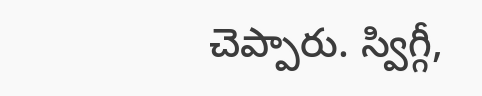చెప్పారు. స్విగ్గీ,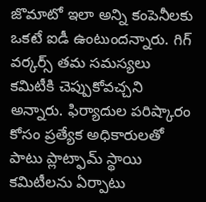జొమాటో ఇలా అన్ని కంపెనీలకు ఒకటే ఐడీ ఉంటుందన్నారు. గిగ్ వర్కర్స్ తమ సమస్యలు కమిటీకి చెప్పుకోవచ్చని అన్నారు. ఫిర్యాదుల పరిష్కారం కోసం ప్రత్యేక అధికారులతో పాటు ప్లాట్ఫామ్ స్థాయి కమిటీలను ఏర్పాటు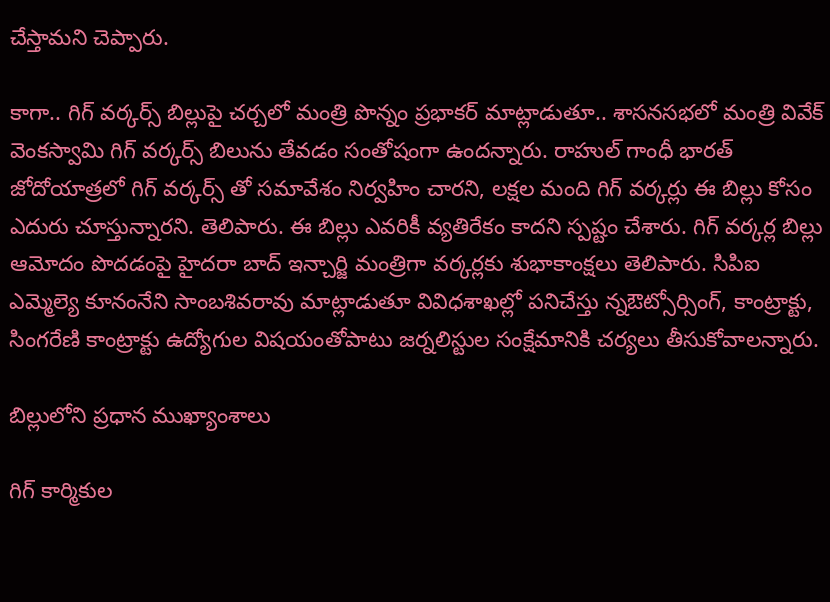చేస్తామని చెప్పారు.

కాగా.. గిగ్ వర్కర్స్ బిల్లుపై చర్చలో మంత్రి పొన్నం ప్రభాకర్ మాట్లాడుతూ.. శాసనసభలో మంత్రి వివేక్ వెంకస్వామి గిగ్ వర్కర్స్ బిలును తేవడం సంతోషంగా ఉందన్నారు. రాహుల్ గాంధీ భారత్ జోదోయాత్రలో గిగ్ వర్కర్స్ తో సమావేశం నిర్వహిం చారని, లక్షల మంది గిగ్ వర్కర్లు ఈ బిల్లు కోసం ఎదురు చూస్తున్నారని. తెలిపారు. ఈ బిల్లు ఎవరికీ వ్యతిరేకం కాదని స్పష్టం చేశారు. గిగ్ వర్కర్ల బిల్లు ఆమోదం పొదడంపై హైదరా బాద్ ఇన్చార్జి మంత్రిగా వర్కర్లకు శుభాకాంక్షలు తెలిపారు. సిపిఐ ఎమ్మెల్యె కూనంనేని సాంబశివరావు మాట్లాడుతూ వివిధశాఖల్లో పనిచేస్తు న్నఔట్సోర్సింగ్, కాంట్రాక్టు, సింగరేణి కాంట్రాక్టు ఉద్యోగుల విషయంతోపాటు జర్నలిస్టుల సంక్షేమానికి చర్యలు తీసుకోవాలన్నారు.

బిల్లులోని ప్రధాన ముఖ్యాంశాలు

గిగ్ కార్మికుల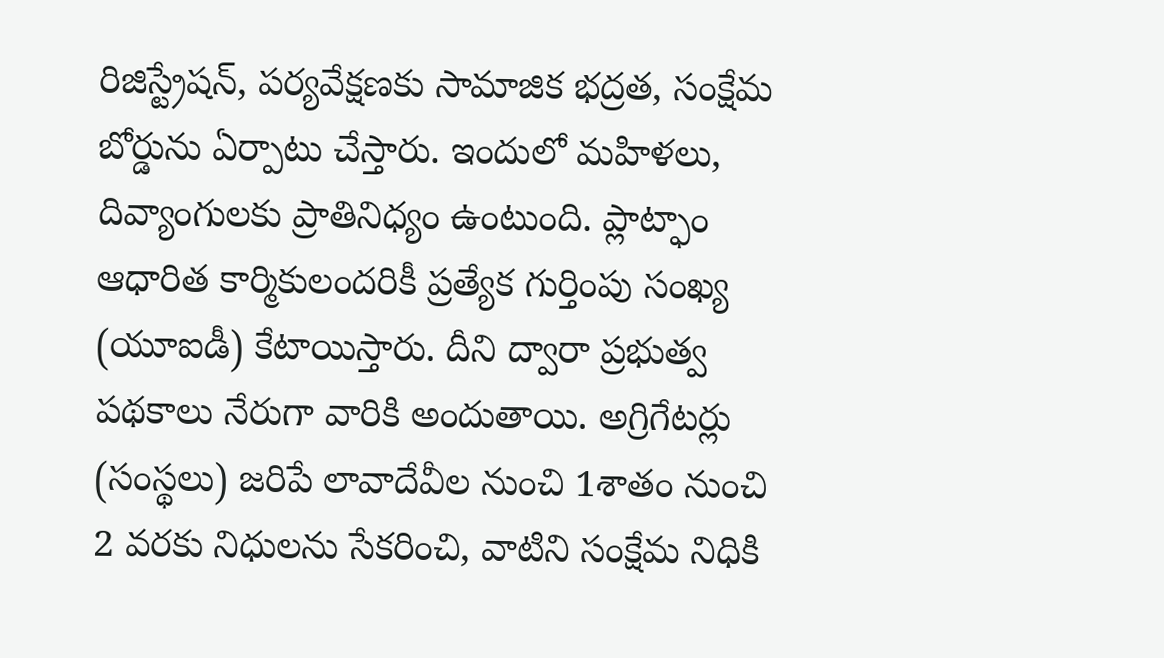రిజిస్ట్రేషన్, పర్యవేక్షణకు సామాజిక భద్రత, సంక్షేమ బోర్డును ఏర్పాటు చేస్తారు. ఇందులో మహిళలు, దివ్యాంగులకు ప్రాతినిధ్యం ఉంటుంది. ప్లాట్ఫాం ఆధారిత కార్మికులందరికీ ప్రత్యేక గుర్తింపు సంఖ్య (యూఐడీ) కేటాయిస్తారు. దీని ద్వారా ప్రభుత్వ పథకాలు నేరుగా వారికి అందుతాయి. అగ్రిగేటర్లు (సంస్థలు) జరిపే లావాదేవీల నుంచి 1శాతం నుంచి 2 వరకు నిధులను సేకరించి, వాటిని సంక్షేమ నిధికి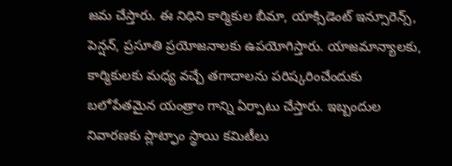జమ చేస్తారు. ఈ నిధిని కార్మికుల బీమా, యాక్సిడెంట్ ఇన్సూరెన్స్, పెన్షన్, ప్రసూతి ప్రయోజనాలకు ఉపయోగిస్తారు. యాజమాన్యాలకు, కార్మికులకు మధ్య వచ్చే తగాదాలను పరిష్కరించేందుకు బలోపేతమైన యంత్రాం గాన్ని ఏర్పాటు చేస్తారు. ఇబ్బందుల నివారణకు ప్లాట్ఫాం స్థాయి కమిటీలు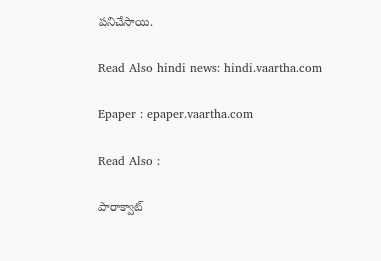పనిచేసాయి.

Read Also hindi news: hindi.vaartha.com

Epaper : epaper.vaartha.com

Read Also :

పారాక్వాట్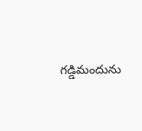గడ్డిమందును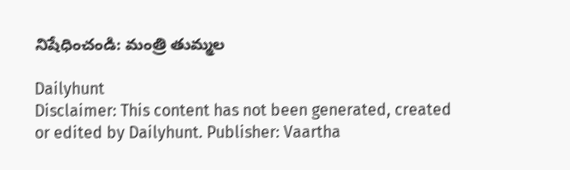నిషేధించండి: మంత్రి తుమ్మల

Dailyhunt
Disclaimer: This content has not been generated, created or edited by Dailyhunt. Publisher: Vaartha